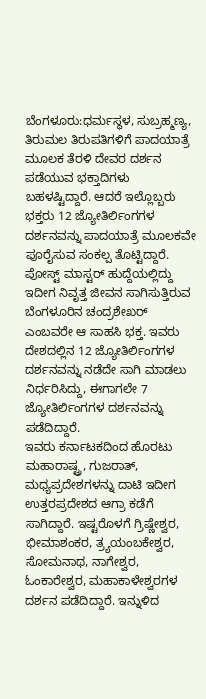ಬೆಂಗಳೂರು:ಧರ್ಮಸ್ಥಳ, ಸುಬ್ರಹ್ಮಣ್ಯ, ತಿರುಮಲ ತಿರುಪತಿಗಳಿಗೆ ಪಾದಯಾತ್ರೆ ಮೂಲಕ ತೆರಳಿ ದೇವರ ದರ್ಶನ ಪಡೆಯುವ ಭಕ್ತಾದಿಗಳು ಬಹಳಷ್ಟಿದ್ದಾರೆ. ಆದರೆ ಇಲ್ಲೊಬ್ಬರು ಭಕ್ತರು 12 ಜ್ಯೋತಿರ್ಲಿಂಗಗಳ ದರ್ಶನವನ್ನು ಪಾದಯಾತ್ರೆ ಮೂಲಕವೇ ಪೂರೈಸುವ ಸಂಕಲ್ಪ ತೊಟ್ಟಿದ್ದಾರೆ.
ಪೋಸ್ಟ್ ಮಾಸ್ಟರ್ ಹುದ್ದೆಯಲ್ಲಿದ್ದು ಇದೀಗ ನಿವೃತ್ತ ಜೀವನ ಸಾಗಿಸುತ್ತಿರುವ ಬೆಂಗಳೂರಿನ ಚಂದ್ರಶೇಖರ್ ಎಂಬವರೇ ಆ ಸಾಹಸಿ ಭಕ್ತ. ಇವರು ದೇಶದಲ್ಲಿನ 12 ಜ್ಯೋತಿರ್ಲಿಂಗಗಳ ದರ್ಶನವನ್ನು ನಡೆದೇ ಸಾಗಿ ಮಾಡಲು ನಿರ್ಧರಿಸಿದ್ದು, ಈಗಾಗಲೇ 7 ಜ್ಯೋತಿರ್ಲಿಂಗಗಳ ದರ್ಶನವನ್ನು ಪಡೆದಿದ್ದಾರೆ.
ಇವರು ಕರ್ನಾಟಕದಿಂದ ಹೊರಟು ಮಹಾರಾಷ್ಟ್ರ, ಗುಜರಾತ್, ಮಧ್ಯಪ್ರದೇಶಗಳನ್ನು ದಾಟಿ ಇದೀಗ ಉತ್ತರಪ್ರದೇಶದ ಆಗ್ರಾ ಕಡೆಗೆ ಸಾಗಿದ್ದಾರೆ. ಇಷ್ಟರೊಳಗೆ ಗ್ರಿಷ್ಣೇಶ್ವರ, ಭೀಮಾಶಂಕರ, ತ್ರ್ಯಯಂಬಕೇಶ್ವರ, ಸೋಮನಾಥ, ನಾಗೇಶ್ವರ, ಓಂಕಾರೇಶ್ವರ, ಮಹಾಕಾಳೇಶ್ವರಗಳ ದರ್ಶನ ಪಡೆದಿದ್ದಾರೆ. ಇನ್ನುಳಿದ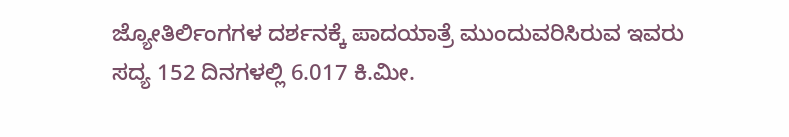ಜ್ಯೋತಿರ್ಲಿಂಗಗಳ ದರ್ಶನಕ್ಕೆ ಪಾದಯಾತ್ರೆ ಮುಂದುವರಿಸಿರುವ ಇವರು ಸದ್ಯ 152 ದಿನಗಳಲ್ಲಿ 6.017 ಕಿ.ಮೀ.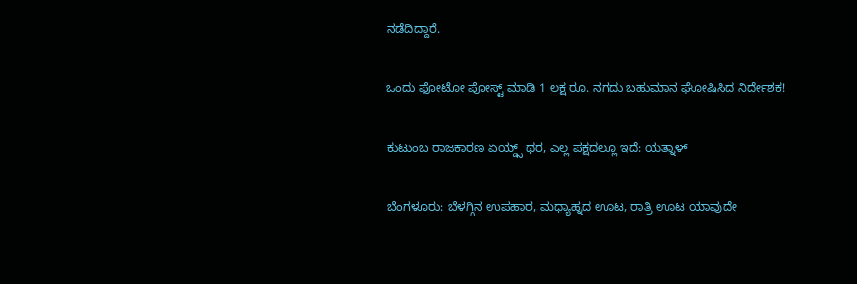ನಡೆದಿದ್ದಾರೆ.

ಒಂದು ಫೋಟೋ ಪೋಸ್ಟ್ ಮಾಡಿ 1 ಲಕ್ಷ ರೂ. ನಗದು ಬಹುಮಾನ ಘೋಷಿಸಿದ ನಿರ್ದೇಶಕ!

ಕುಟುಂಬ ರಾಜಕಾರಣ ಏಯ್ಡ್ಸ್ ಥರ, ಎಲ್ಲ ಪಕ್ಷದಲ್ಲೂ ಇದೆ: ಯತ್ನಾಳ್

ಬೆಂಗಳೂರು: ಬೆಳಗ್ಗಿನ ಉಪಹಾರ, ಮಧ್ಯಾಹ್ನದ ಊಟ, ರಾತ್ರಿ ಊಟ ಯಾವುದೇ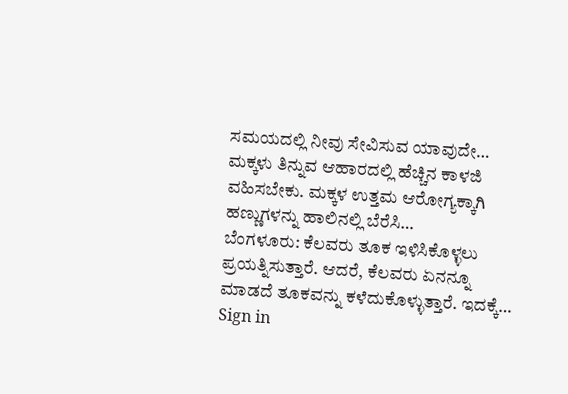ಸಮಯದಲ್ಲಿ ನೀವು ಸೇವಿಸುವ ಯಾವುದೇ…
ಮಕ್ಕಳು ತಿನ್ನುವ ಆಹಾರದಲ್ಲಿ ಹೆಚ್ಚಿನ ಕಾಳಜಿ ವಹಿಸಬೇಕು. ಮಕ್ಕಳ ಉತ್ತಮ ಆರೋಗ್ಯಕ್ಕಾಗಿ ಹಣ್ಣುಗಳನ್ನು ಹಾಲಿನಲ್ಲಿ ಬೆರೆಸಿ…
ಬೆಂಗಳೂರು: ಕೆಲವರು ತೂಕ ಇಳಿಸಿಕೊಳ್ಳಲು ಪ್ರಯತ್ನಿಸುತ್ತಾರೆ. ಆದರೆ, ಕೆಲವರು ಏನನ್ನೂ ಮಾಡದೆ ತೂಕವನ್ನು ಕಳೆದುಕೊಳ್ಳುತ್ತಾರೆ. ಇದಕ್ಕೆ…
Sign in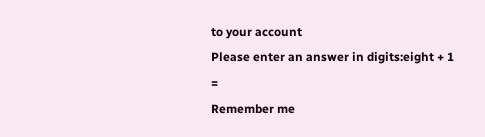to your account
Please enter an answer in digits:eight + 1 =
Remember me